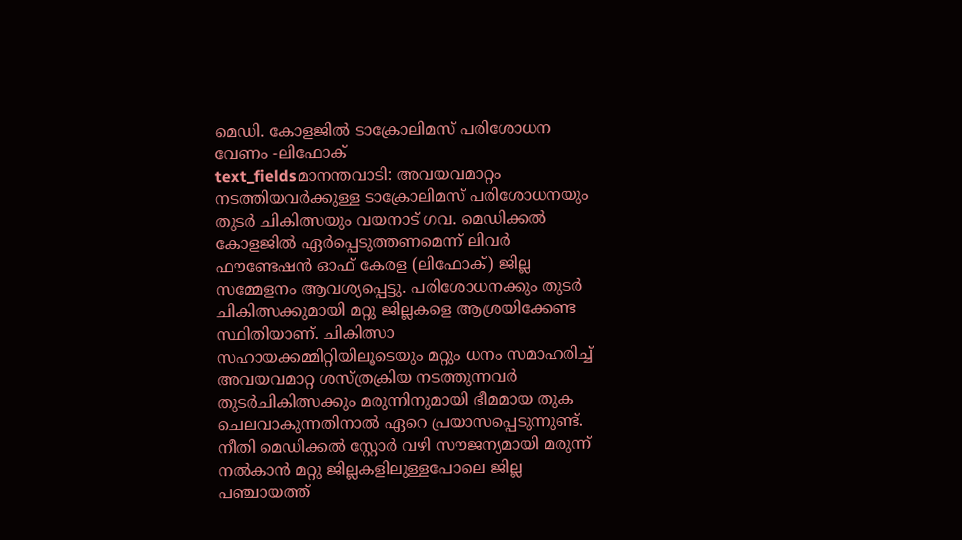മെഡി. കോളജിൽ ടാക്രോലിമസ് പരിശോധന വേണം -ലിഫോക്
text_fieldsമാനന്തവാടി: അവയവമാറ്റം നടത്തിയവർക്കുള്ള ടാക്രോലിമസ് പരിശോധനയും തുടർ ചികിത്സയും വയനാട് ഗവ. മെഡിക്കൽ കോളജിൽ ഏർപ്പെടുത്തണമെന്ന് ലിവർ ഫൗണ്ടേഷൻ ഓഫ് കേരള (ലിഫോക്) ജില്ല സമ്മേളനം ആവശ്യപ്പെട്ടു. പരിശോധനക്കും തുടർ ചികിത്സക്കുമായി മറ്റു ജില്ലകളെ ആശ്രയിക്കേണ്ട സ്ഥിതിയാണ്. ചികിത്സാ സഹായക്കമ്മിറ്റിയിലൂടെയും മറ്റും ധനം സമാഹരിച്ച് അവയവമാറ്റ ശസ്ത്രക്രിയ നടത്തുന്നവർ തുടർചികിത്സക്കും മരുന്നിനുമായി ഭീമമായ തുക ചെലവാകുന്നതിനാൽ ഏറെ പ്രയാസപ്പെടുന്നുണ്ട്. നീതി മെഡിക്കൽ സ്റ്റോർ വഴി സൗജന്യമായി മരുന്ന് നൽകാൻ മറ്റു ജില്ലകളിലുള്ളപോലെ ജില്ല പഞ്ചായത്ത്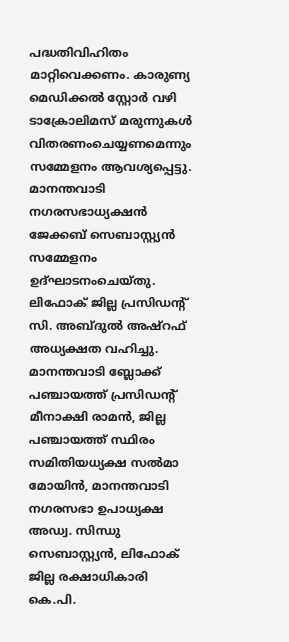പദ്ധതിവിഹിതം മാറ്റിവെക്കണം. കാരുണ്യ മെഡിക്കൽ സ്റ്റോർ വഴി ടാക്രോലിമസ് മരുന്നുകൾ വിതരണംചെയ്യണമെന്നും സമ്മേളനം ആവശ്യപ്പെട്ടു.
മാനന്തവാടി നഗരസഭാധ്യക്ഷൻ ജേക്കബ് സെബാസ്റ്റ്യൻ സമ്മേളനം ഉദ്ഘാടനംചെയ്തു. ലിഫോക് ജില്ല പ്രസിഡന്റ് സി. അബ്ദുൽ അഷ്റഫ് അധ്യക്ഷത വഹിച്ചു. മാനന്തവാടി ബ്ലോക്ക് പഞ്ചായത്ത് പ്രസിഡന്റ് മീനാക്ഷി രാമൻ, ജില്ല പഞ്ചായത്ത് സ്ഥിരം സമിതിയധ്യക്ഷ സൽമാ മോയിൻ, മാനന്തവാടി നഗരസഭാ ഉപാധ്യക്ഷ അഡ്വ. സിന്ധു സെബാസ്റ്റ്യൻ, ലിഫോക് ജില്ല രക്ഷാധികാരി കെ.പി.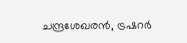ചന്ദ്രശേഖരൻ, ട്രഷറർ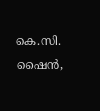കെ.സി. ഷൈൻ,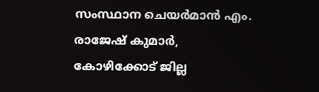സംസ്ഥാന ചെയർമാൻ എം. രാജേഷ് കുമാർ, കോഴിക്കോട് ജില്ല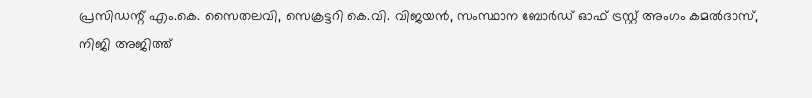പ്രസിഡന്റ് എം.കെ. സൈതലവി, സെക്രട്ടറി കെ.വി. വിജയൻ, സംസ്ഥാന ബോർഡ് ഓഫ് ട്രസ്റ്റ് അംഗം കമൽദാസ്, നിജി അജിത്ത്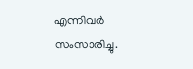എന്നിവർ സംസാരിച്ചു.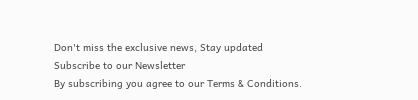Don't miss the exclusive news, Stay updated
Subscribe to our Newsletter
By subscribing you agree to our Terms & Conditions.